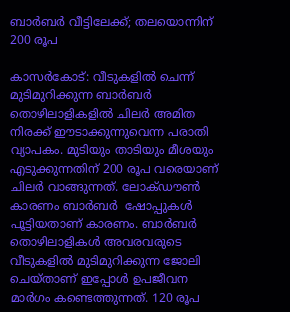ബാർബർ വീട്ടിലേക്ക്; തലയൊന്നിന് 200 രൂപ

കാസർകോട്: വീടുകളിൽ ചെന്ന് മുടിമുറിക്കുന്ന ബാർബർ തൊഴിലാളികളിൽ ചിലർ അമിത നിരക്ക് ഈടാക്കുന്നുവെന്ന പരാതി വ്യാപകം. മുടിയും താടിയും മീശയും എടുക്കുന്നതിന് 200 രൂപ വരെയാണ് ചിലർ വാങ്ങുന്നത്. ലോക്ഡൗൺ കാരണം ബാർബർ  ഷോപ്പുകൾ പൂട്ടിയതാണ് കാരണം. ബാർബർ തൊഴിലാളികൾ അവരവരുടെ വീടുകളിൽ മുടിമുറിക്കുന്ന ജോലി ചെയ്‌താണ് ഇപ്പോൾ ഉപജീവന മാർഗം കണ്ടെത്തുന്നത്. 120 രൂപ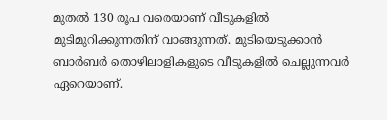മുതൽ 130 രൂപ വരെയാണ് വീടുകളിൽ മുടിമുറിക്കുന്നതിന് വാങ്ങുന്നത്. മുടിയെടുക്കാൻ ബാർബർ തൊഴിലാളികളുടെ വീടുകളിൽ ചെല്ലുന്നവർ ഏറെയാണ്.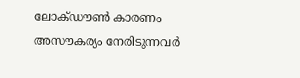ലോക്ഡൗൺ കാരണം അസൗകര്യം നേരിടുന്നവർ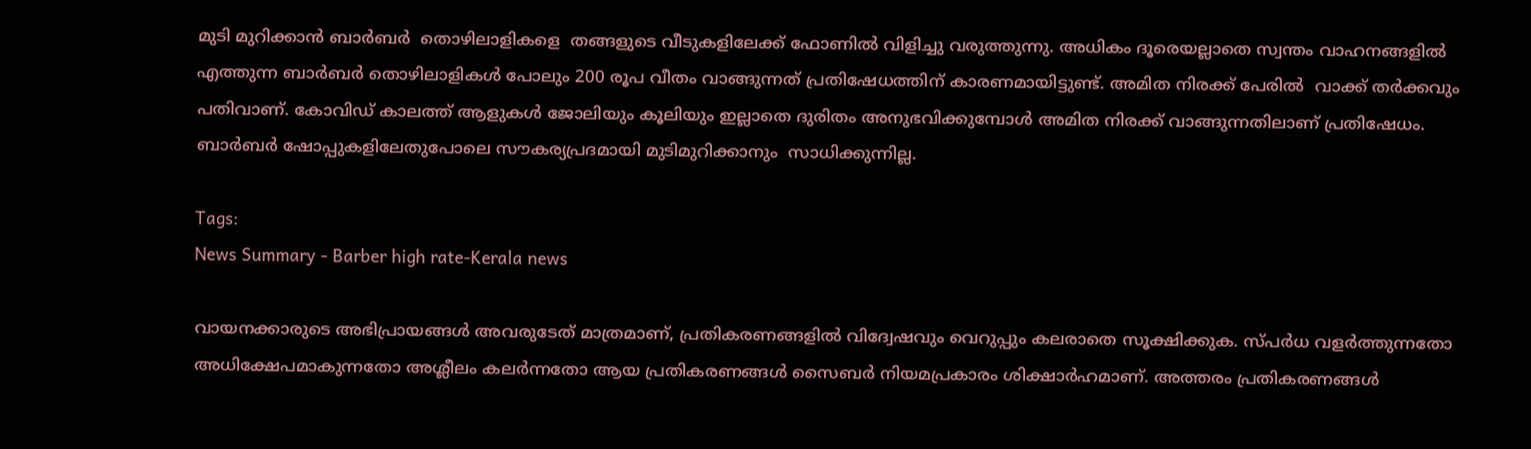മുടി മുറിക്കാൻ ബാർബർ  തൊഴിലാളികളെ  തങ്ങളുടെ വീടുകളിലേക്ക് ഫോണിൽ വിളിച്ചു വരുത്തുന്നു. അധികം ദൂരെയല്ലാതെ സ്വന്തം വാഹനങ്ങളിൽ എത്തുന്ന ബാർബർ തൊഴിലാളികൾ പോലും 200 രൂപ വീതം വാങ്ങുന്നത് പ്രതിഷേധത്തിന് കാരണമായിട്ടുണ്ട്. അമിത നിരക്ക് പേരിൽ  വാക്ക് തർക്കവും പതിവാണ്. കോവിഡ് കാലത്ത് ആളുകൾ ജോലിയും കൂലിയും ഇല്ലാതെ ദുരിതം അനുഭവിക്കുമ്പോൾ അമിത നിരക്ക് വാങ്ങുന്നതിലാണ് പ്രതിഷേധം. ബാർബർ ഷോപ്പുകളിലേതുപോലെ സൗകര്യപ്രദമായി മുടിമുറിക്കാനും  സാധിക്കുന്നില്ല.

Tags:
News Summary - Barber high rate-Kerala news

വായനക്കാരുടെ അഭിപ്രായങ്ങള്‍ അവരുടേത് മാത്രമാണ്, പ്രതികരണങ്ങളിൽ വിദ്വേഷവും വെറുപ്പും കലരാതെ സൂക്ഷിക്കുക. സ്പർധ വളർത്തുന്നതോ അധിക്ഷേപമാകുന്നതോ അശ്ലീലം കലർന്നതോ ആയ പ്രതികരണങ്ങൾ സൈബർ നിയമപ്രകാരം ശിക്ഷാർഹമാണ്. അത്തരം പ്രതികരണങ്ങൾ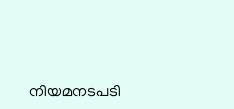നിയമനടപടി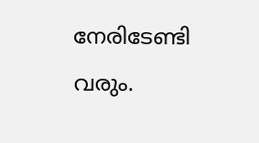നേരിടേണ്ടി വരും.